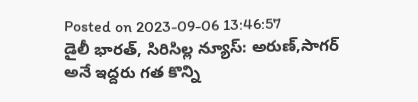Posted on 2023-09-06 13:46:57
డైలీ భారత్, సిరిసిల్ల న్యూస్: అరుణ్,సాగర్ అనే ఇద్దరు గత కొన్ని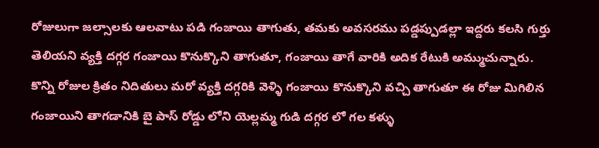రోజులుగా జల్సాలకు ఆలవాటు పడి గంజాయి తాగుతు, తమకు అవసరము పడ్డప్పుడల్లా ఇద్దరు కలసి గుర్తు తెలియని వ్యక్తి దగ్గర గంజాయి కొనుక్కొని తాగుతూ, గంజాయి తాగే వారికి అదిక రేటుకి అమ్ముచున్నారు. కొన్ని రోజుల క్రితం నిదితులు మరో వ్యక్తి దగ్గరికి వెళ్ళి గంజాయి కొనుక్కొని వచ్చి తాగుతూ ఈ రోజు మిగిలిన గంజాయిని తాగడానికి బై పాస్ రోడ్డు లోని యెల్లమ్మ గుడి దగ్గర లో గల కళ్ళు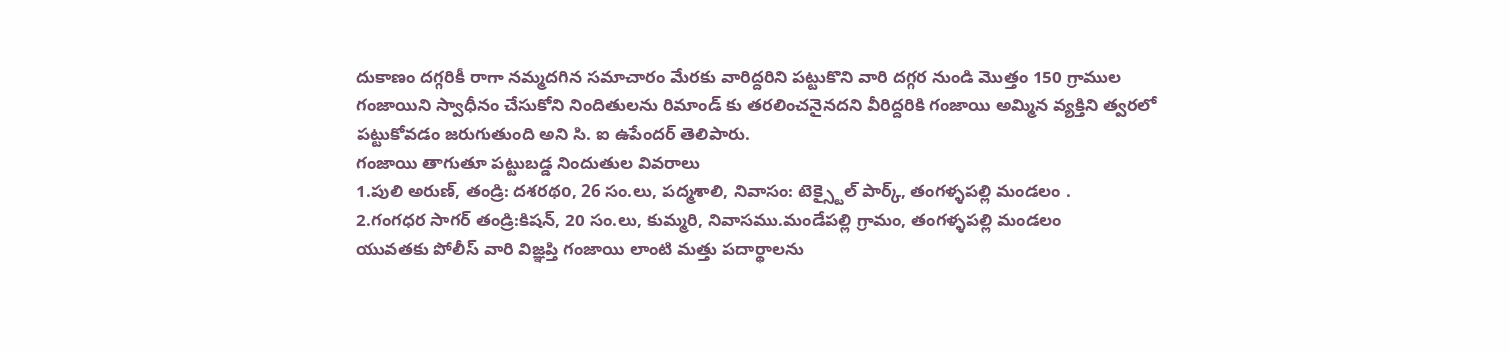దుకాణం దగ్గరికీ రాగా నమ్మదగిన సమాచారం మేరకు వారిద్దరిని పట్టుకొని వారి దగ్గర నుండి మొత్తం 150 గ్రాముల గంజాయిని స్వాధీనం చేసుకోని నిందితులను రిమాండ్ కు తరలించనైనదని వీరిద్దరికి గంజాయి అమ్మిన వ్యక్తిని త్వరలో పట్టుకోవడం జరుగుతుంది అని సి. ఐ ఉపేందర్ తెలిపారు.
గంజాయి తాగుతూ పట్టుబడ్డ నిందుతుల వివరాలు
1.పులి అరుణ్, తండ్రి: దశరథo, 26 సం.లు, పద్మశాలి, నివాసం: టెక్స్టైల్ పార్క్, తంగళ్ళపల్లి మండలం .
2.గంగధర సాగర్ తండ్రి:కిషన్, 20 సం.లు, కుమ్మరి, నివాసము.మండేపల్లి గ్రామం, తంగళ్ళపల్లి మండలం
యువతకు పోలీస్ వారి విజ్ఞప్తి గంజాయి లాంటి మత్తు పదార్థాలను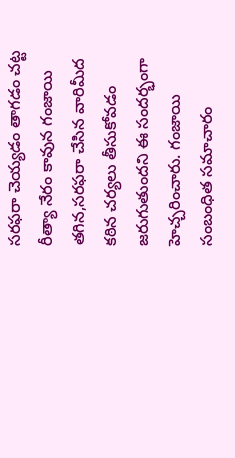సరఫరా చెయ్యడం తాగడం చట్ట రీత్యా నేరం కావున గంజాయి తగిన,సరఫరా చేసిన వారిమీద కఠిన చర్యలు తీసుకోవడం జరుగుతుందని ఈ సందర్భంగా హెచ్చరించారు. గంజాయి సంబంధిత సమాచారం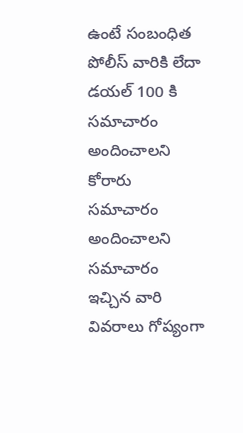ఉంటే సంబంధిత పోలీస్ వారికి లేదా డయల్ 100 కి సమాచారం అందించాలని కోరారు సమాచారం అందించాలని సమాచారం ఇచ్చిన వారి వివరాలు గోప్యంగా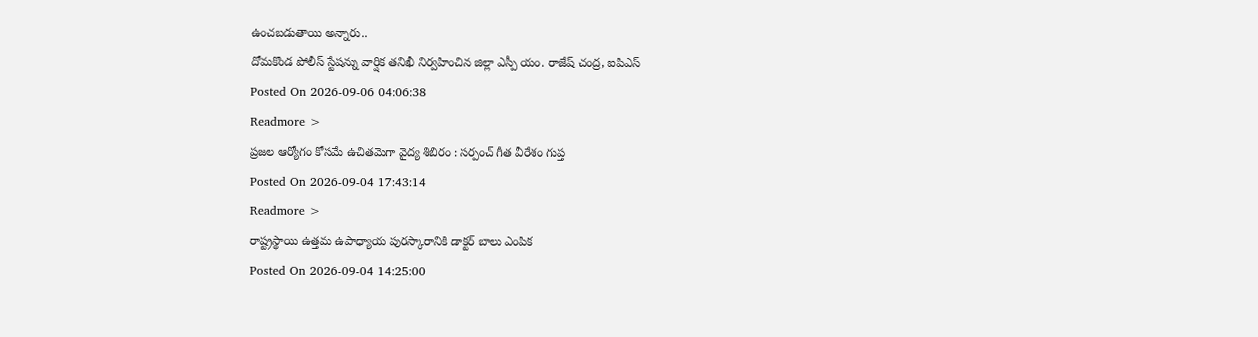ఉంచబడుతాయి అన్నారు..
దోమకొండ పోలీస్ స్టేషన్ను వార్షిక తనిఖీ నిర్వహించిన జిల్లా ఎస్పీ యం. రాజేష్ చంద్ర, ఐపిఎస్
Posted On 2026-09-06 04:06:38
Readmore >
ప్రజల ఆర్యోగం కోసమే ఉచితమెగా వైద్య శిబిరం : సర్పంచ్ గీత వీరేశం గుప్త
Posted On 2026-09-04 17:43:14
Readmore >
రాష్ట్రస్థాయి ఉత్తమ ఉపాధ్యాయ పురస్కారానికి డాక్టర్ బాలు ఎంపిక
Posted On 2026-09-04 14:25:00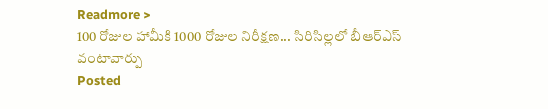Readmore >
100 రోజుల హామీకి 1000 రోజుల నిరీక్షణ... సిరిసిల్లలో బీఆర్ఎస్ వంటావార్పు
Posted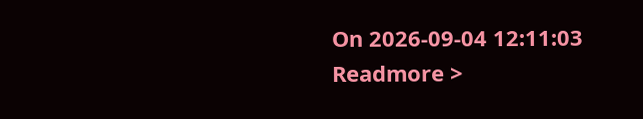On 2026-09-04 12:11:03
Readmore >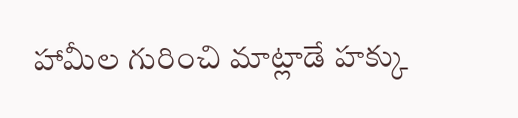హామీల గురించి మాట్లాడే హక్కు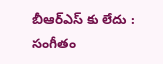బీఆర్ఎస్ కు లేదు : సంగీతం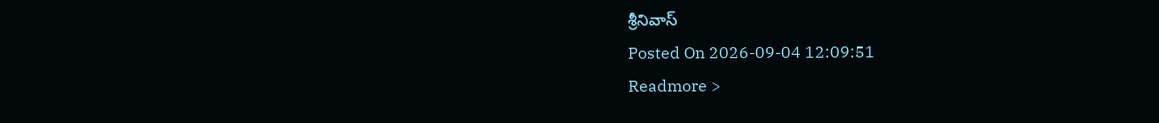శ్రీనివాస్
Posted On 2026-09-04 12:09:51
Readmore >